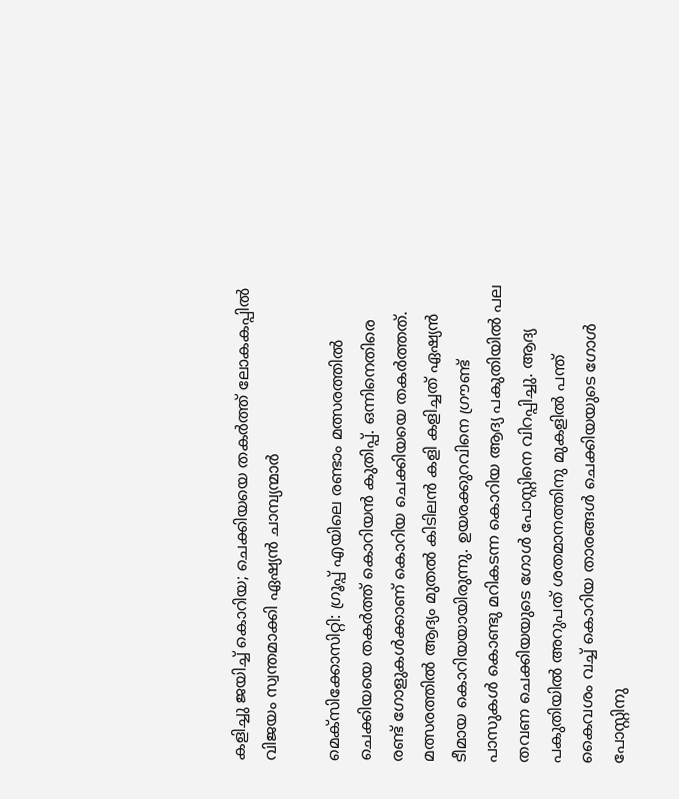കളിച്ചു ജയിച്ച് കൊറിയ; ചെക്കിയയെ തകർത്ത് ലോകകപ്പിൽ വിജയം സ്വന്തമാക്കി ഏഷ്യൻ ചാമ്പ്യന്മാർ

മെക്‌സിക്കോസിറ്റി: ഗ്രൂപ്പ് എയിലെ രണ്ടാം മത്സരത്തിൽ ചെക്കിയയെ തകർത്ത് കൊറിയൻ കുതിപ്പ്. ഒന്നിനെതിരെ രണ്ട് ഗോളുകൾക്കാണ് കൊറിയ ചെക്കിയയെ തകർത്തത്. മത്സരത്തിൽ ആദ്യം മുതൽ കിടിലൻ കളി കളിച്ചത് ഏഷ്യൻ ടീമായ കൊറിയയായിരുന്നു. ഉയരക്കുറവിനെ ഗ്രൗണ്ട് പാസുകൾ കൊണ്ടു മറികടന്ന കൊറിയ ആദ്യ പകുതിയിൽ പല തവണ ചെക്കിയയുടെ ഗോൾ പോസ്റ്റിനെ വിറപ്പിച്ചു. ആദ്യ പകുതിയിൽ അറുപത് ശതമാനത്തിനു മുകളിൽ പന്ത് കൈവശം വച്ച് കൊറിയ താരങ്ങൾ ചെക്കിയയുടെ ഗോൾ പോസ്റ്റിനു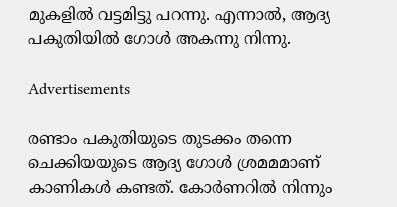മുകളിൽ വട്ടമിട്ടു പറന്നു. എന്നാൽ, ആദ്യ പകുതിയിൽ ഗോൾ അകന്നു നിന്നു.

Advertisements

രണ്ടാം പകുതിയുടെ തുടക്കം തന്നെ ചെക്കിയയുടെ ആദ്യ ഗോൾ ശ്രമമമാണ് കാണികൾ കണ്ടത്. കോർണറിൽ നിന്നും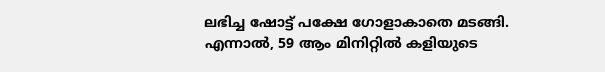ലഭിച്ച ഷോട്ട് പക്ഷേ ഗോളാകാതെ മടങ്ങി. എന്നാൽ, 59 ആം മിനിറ്റിൽ കളിയുടെ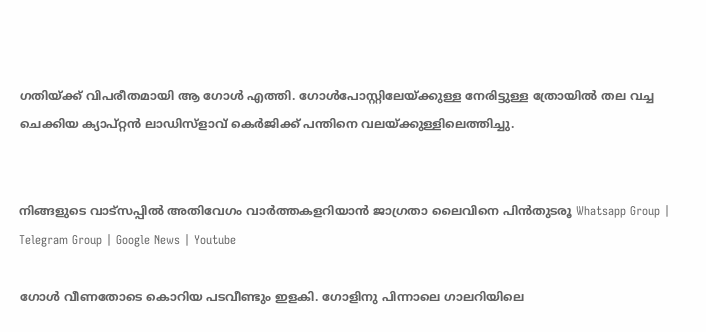ഗതിയ്ക്ക് വിപരീതമായി ആ ഗോൾ എത്തി. ഗോൾപോസ്റ്റിലേയ്ക്കുള്ള നേരിട്ടുള്ള ത്രോയിൽ തല വച്ച ചെക്കിയ ക്യാപ്റ്റൻ ലാഡിസ്‌ളാവ് കെർജിക്ക് പന്തിനെ വലയ്ക്കുള്ളിലെത്തിച്ചു.


നിങ്ങളുടെ വാട്സപ്പിൽ അതിവേഗം വാർത്തകളറിയാൻ ജാഗ്രതാ ലൈവിനെ പിൻതുടരൂ Whatsapp Group | Telegram Group | Google News | Youtube

ഗോൾ വീണതോടെ കൊറിയ പടവീണ്ടും ഇളകി. ഗോളിനു പിന്നാലെ ഗാലറിയിലെ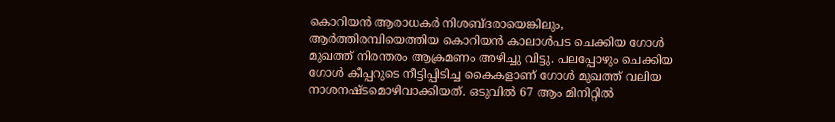കൊറിയൻ ആരാധകർ നിശബ്ദരായെങ്കിലും, ആർത്തിരമ്പിയെത്തിയ കൊറിയൻ കാലാൾപട ചെക്കിയ ഗോൾ മുഖത്ത് നിരന്തരം ആക്രമണം അഴിച്ചു വിട്ടു. പലപ്പോഴും ചെക്കിയ ഗോൾ കീപ്പറുടെ നീട്ടിപ്പിടിച്ച കൈകളാണ് ഗോൾ മുഖത്ത് വലിയ നാശനഷ്ടമൊഴിവാക്കിയത്. ഒടുവിൽ 67 ആം മിനിറ്റിൽ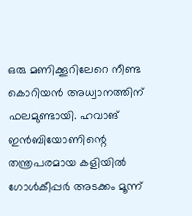ഒരു മണിക്കൂറിലേറെ നീണ്ട കൊറിയൻ അധ്വാനത്തിന് ഫലമുണ്ടായി. ഹവാങ് ഇൻബിയോണിന്റെ തന്ത്രപരമായ കളിയിൽ ഗോൾകീപ്പർ അടക്കം മൂന്ന്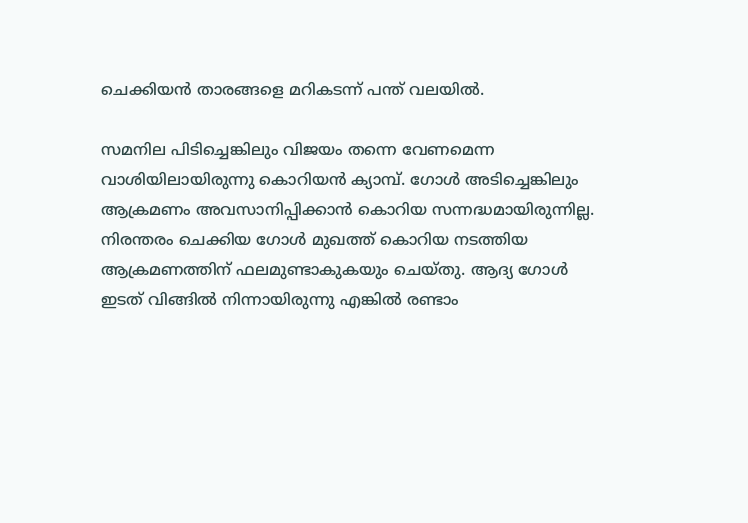ചെക്കിയൻ താരങ്ങളെ മറികടന്ന് പന്ത് വലയിൽ.

സമനില പിടിച്ചെങ്കിലും വിജയം തന്നെ വേണമെന്ന വാശിയിലായിരുന്നു കൊറിയൻ ക്യാമ്പ്. ഗോൾ അടിച്ചെങ്കിലും ആക്രമണം അവസാനിപ്പിക്കാൻ കൊറിയ സന്നദ്ധമായിരുന്നില്ല. നിരന്തരം ചെക്കിയ ഗോൾ മുഖത്ത് കൊറിയ നടത്തിയ ആക്രമണത്തിന് ഫലമുണ്ടാകുകയും ചെയ്തു. ആദ്യ ഗോൾ ഇടത് വിങ്ങിൽ നിന്നായിരുന്നു എങ്കിൽ രണ്ടാം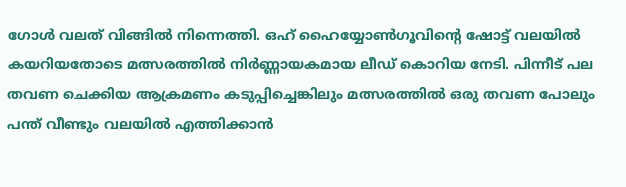ഗോൾ വലത് വിങ്ങിൽ നിന്നെത്തി. ഒഹ് ഹൈയ്യോൺഗൂവിന്റെ ഷോട്ട് വലയിൽ കയറിയതോടെ മത്സരത്തിൽ നിർണ്ണായകമായ ലീഡ് കൊറിയ നേടി. പിന്നീട് പല തവണ ചെക്കിയ ആക്രമണം കടുപ്പിച്ചെങ്കിലും മത്സരത്തിൽ ഒരു തവണ പോലും പന്ത് വീണ്ടും വലയിൽ എത്തിക്കാൻ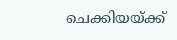ചെക്കിയയ്ക്ക്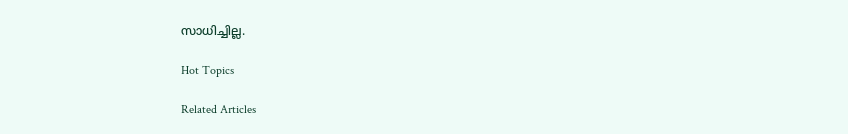സാധിച്ചില്ല.

Hot Topics

Related Articles